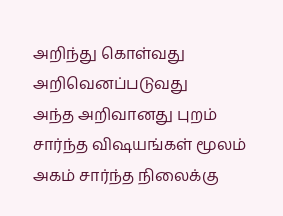அறிந்து கொள்வது அறிவெனப்படுவது
அந்த அறிவானது புறம் சார்ந்த விஷயங்கள் மூலம்
அகம் சார்ந்த நிலைக்கு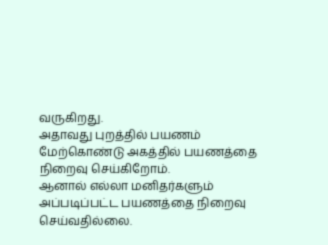வருகிறது.
அதாவது புறத்தில் பயணம் மேற்கொண்டு அகத்தில் பயணத்தை நிறைவு செய்கிறோம்.
ஆனால் எல்லா மனிதர்களும் அப்படிப்பட்ட பயணத்தை நிறைவு செய்வதில்லை.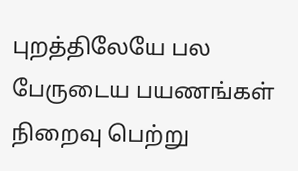புறத்திலேயே பல பேருடைய பயணங்கள் நிறைவு பெற்று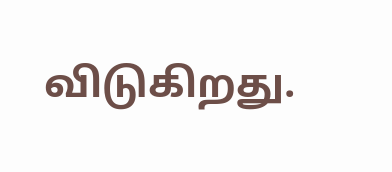விடுகிறது.